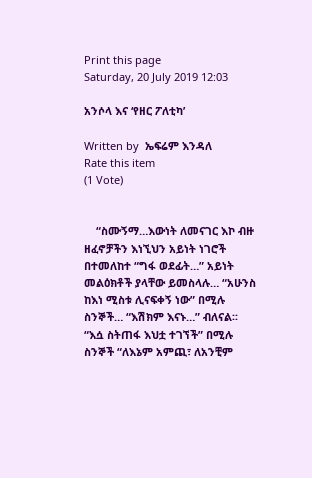Print this page
Saturday, 20 July 2019 12:03

አንሶላ እና ‘የዘር ፖለቲካ’

Written by  ኤፍሬም እንዳለ
Rate this item
(1 Vote)


    “ስሙኝማ…እውነት ለመናገር እኮ ብዙ ዘፈኖቻችን እነኚህን አይነት ነገሮች በተመለከተ “ግፋ ወደፊት…” አይነት መልዕክቶች ያላቸው ይመስላሉ… “አሁንስ ከእነ ሚስቱ ሊናፍቀኝ ነው” በሚሉ ስንኞች… “እሽክም እናኑ…” ብለናል፡፡ “እሷ ስትጠፋ እህቷ ተገኘች” በሚሉ ስንኞች “ለእኔም አምጪ፣ ለአንቺም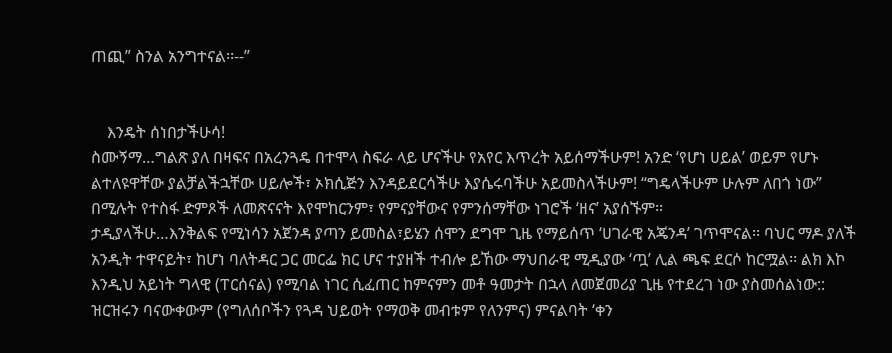ጠጪ” ስንል አንግተናል፡፡--”


    እንዴት ሰነበታችሁሳ!
ስሙኝማ…ግልጽ ያለ በዛፍና በአረንጓዴ በተሞላ ስፍራ ላይ ሆናችሁ የአየር እጥረት አይሰማችሁም! አንድ ‘የሆነ ሀይል’ ወይም የሆኑ ልተለዩዋቸው ያልቻልችኋቸው ሀይሎች፣ ኦክሲጅን እንዳይደርሳችሁ እያሴሩባችሁ አይመስላችሁም! “ግዴላችሁም ሁሉም ለበጎ ነው” በሚሉት የተስፋ ድምጾች ለመጽናናት እየሞከርንም፣ የምናያቸውና የምንሰማቸው ነገሮች ‘ዘና’ አያሰኙም፡፡
ታዲያላችሁ…እንቅልፍ የሚነሳን አጀንዳ ያጣን ይመስል፣ይሄን ሰሞን ደግሞ ጊዜ የማይሰጥ ‘ሀገራዊ አጄንዳ’ ገጥሞናል፡፡ ባህር ማዶ ያለች አንዲት ተዋናይት፣ ከሆነ ባለትዳር ጋር መርፌ ክር ሆና ተያዘች ተብሎ ይኸው ማህበራዊ ሚዲያው ‘ጧ’ ሊል ጫፍ ደርሶ ከርሟል፡፡ ልክ እኮ እንዲህ አይነት ግላዊ (ፐርሰናል) የሚባል ነገር ሲፈጠር ከምናምን መቶ ዓመታት በኋላ ለመጀመሪያ ጊዜ የተደረገ ነው ያስመሰልነው:: ዝርዝሩን ባናውቀውም (የግለሰቦችን የጓዳ ህይወት የማወቅ መብቱም የለንምና) ምናልባት ‘ቀን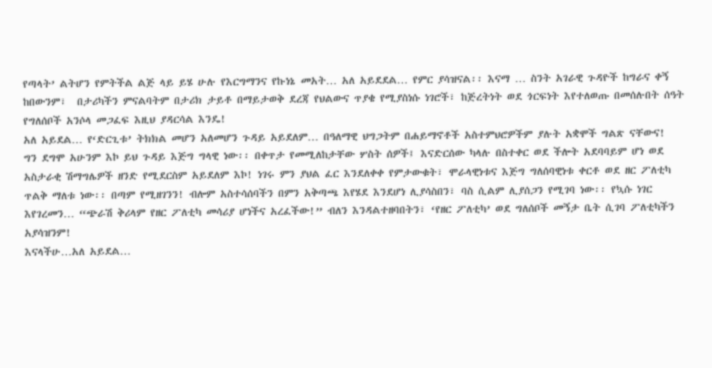የጣላት’ ልትሆን የምትችል ልጅ ላይ ይሄ ሁሉ የእርግማንና የኩነኔ መአት… አለ አይደደል… የምር ያሳዝናል፡፡ እናማ … ስንት አገራዊ ጉዳዮች ከግራና ቀኝ ከበውንም፣  በታሪካችን ምናልባትም በታሪክ ታይቶ በማይታወቅ ደረጃ የህልውና ጥያቄ የሚያስነሱ ነገሮች፣ ከጅረትነት ወደ ጎርፍነት እየተለወጡ በመሰሉበት ሰዓት የግለሰቦች አንሶላ መጋፈፍ እዚህ ያዳርሳል እንዴ!
አለ አይደል… የ‘ድርጊቱ’ ትክክል መሆን አለመሆን ጉዳይ አይደለም… በዓለማዊ ህግጋትም በሐይማኖቶች አስተምህሮዎችም ያሉት አቋሞች ግልጽ ናቸውና!
ግን ደግሞ አሁንም እኮ ይህ ጉዳይ እጅግ ግላዊ ነው፡፡ በቀጥታ የመሚለከታቸው ሦስት ሰዎች፤ እናድርሰው ካላሉ በስተቀር ወደ ችሎት አደባባይም ሆነ ወደ አስታራቂ ሽማግሌዎች ዘንድ የሚደርስም አይደለም እኮ! ነገሩ ምን ያህል ፈር እንደለቀቀ የምታውቁት፣ ሞራላዊነቱና እጅግ ግለሰባዊነቱ ቀርቶ ወደ ዘር ፖለቲካ ጥልቅ ማለቱ ነው፡፡ በጣም የሚዘገንን! ብሎም አስተሳሰባችን በምን አቅጣጫ እየሄደ እንደሆነ ሊያሳስበን፣ ባስ ሲልም ሊያሰጋን የሚገባ ነው፡፡ የኳሱ ነገር እየገረመን… “ጭራሽ ቅሪላም የዘር ፖለቲካ መሳሪያ ሆነችና አረፈችው!” ብለን እንዳልተዘባበትን፣ ‘የዘር ፖለቲካ’ ወደ ግለሰቦች መኝታ ቤት ሲገባ ፖለቲካችን አያሳዝንም!
እናላችሁ…አለ አይደል…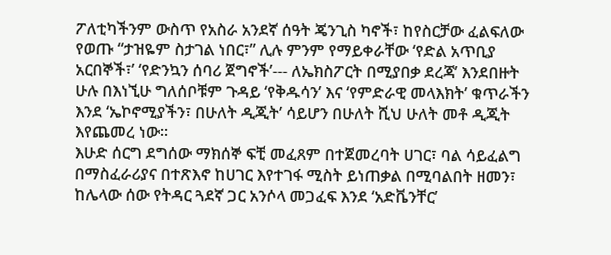ፖለቲካችንም ውስጥ የአስራ አንደኛ ሰዓት ጄንጊስ ካኖች፣ ከየስርቻው ፈልፍለው የወጡ “ታዝዬም ስታገል ነበር፣” ሊሉ ምንም የማይቀራቸው ‘የድል አጥቢያ አርበኞች፣’ ‘የድንኳን ሰባሪ ጀግኖች’--- ለኤክስፖርት በሚያበቃ ደረጃ’ እንደበዙት ሁሉ በእነኚሁ ግለሰቦቹም ጉዳይ ‘የቅዱሳን’ እና ‘የምድራዊ መላእክት’ ቁጥራችን እንደ ‘ኤኮኖሚያችን፣ በሁለት ዲጂት’ ሳይሆን በሁለት ሺህ ሁለት መቶ ዲጂት እየጨመረ ነው፡፡
እሁድ ሰርግ ደግሰው ማክሰኞ ፍቺ መፈጸም በተጀመረባት ሀገር፣ ባል ሳይፈልግ በማስፈራሪያና በተጽእኖ ከሀገር እየተገፋ ሚስት ይነጠቃል በሚባልበት ዘመን፣ ከሌላው ሰው የትዳር ጓደኛ ጋር አንሶላ መጋፈፍ እንደ ‘አድቬንቸር’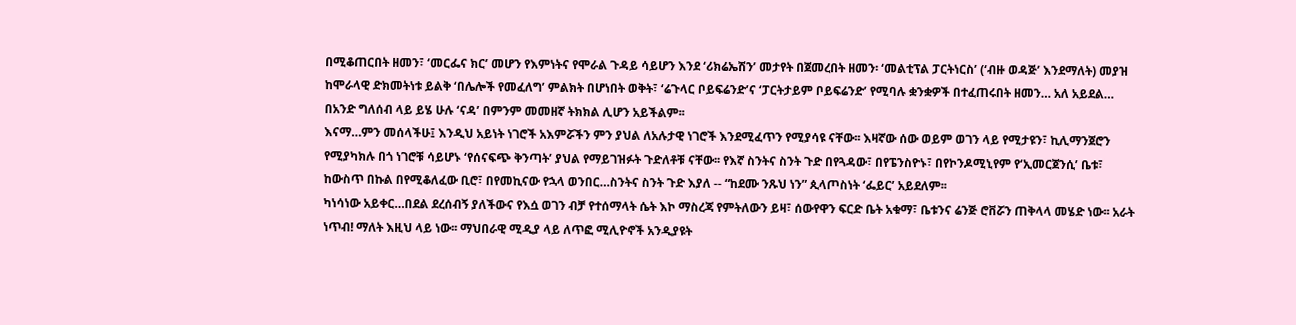በሚቆጠርበት ዘመን፣ ‘መርፌና ክር’ መሆን የእምነትና የሞራል ጉዳይ ሳይሆን እንደ ‘ሪክሬኤሽን’ መታየት በጀመረበት ዘመን፡ ‘መልቲፕል ፓርትነርስ’ (‘ብዙ ወዳጅ’ እንደማለት) መያዝ ከሞራላዊ ድክመትነቱ ይልቅ ‘በሌሎች የመፈለግ’ ምልክት በሆነበት ወቅት፣ ‘ሬጉላር ቦይፍሬንድ’ና ‘ፓርትታይም ቦይፍሬንድ’ የሚባሉ ቋንቋዎች በተፈጠሩበት ዘመን… አለ አይደል… በአንድ ግለሰብ ላይ ይሄ ሁሉ ‘ናዳ’ በምንም መመዘኛ ትክክል ሊሆን አይችልም፡፡
እናማ…ምን መሰላችሁ፤ እንዲህ አይነት ነገሮች አእምሯችን ምን ያህል ለአሉታዊ ነገሮች እንደሚፈጥን የሚያሳዩ ናቸው፡፡ እዛኛው ሰው ወይም ወገን ላይ የሚታዩን፣ ኪሊማንጀሮን የሚያካክሉ በጎ ነገሮቹ ሳይሆኑ ‘የሰናፍጭ ቅንጣት’ ያህል የማይገዝፉት ጉድለቶቹ ናቸው፡፡ የእኛ ስንትና ስንት ጉድ በየጓዳው፣ በየፔንስዮኑ፣ በየኮንዶሚኒየም የ‘ኢመርጀንሲ’ ቤቱ፣ ከውስጥ በኩል በየሚቆለፈው ቢሮ፣ በየመኪናው የኋላ ወንበር…ስንትና ስንት ጉድ እያለ -- “ከደሙ ንጹህ ነን” ጲላጦስነት ‘ፌይር’ አይደለም፡፡
ካነሳነው አይቀር…በደል ደረሰብኝ ያለችውና የእሷ ወገን ብቻ የተሰማላት ሴት እኮ ማስረጃ የምትለውን ይዛ፣ ሰውየዋን ፍርድ ቤት አቁማ፣ ቤቱንና ሬንጅ ሮቨሯን ጠቅላላ መሄድ ነው፡፡ አራት ነጥብ! ማለት እዚህ ላይ ነው፡፡ ማህበራዊ ሚዲያ ላይ ለጥፎ ሚሊዮኖች አንዲያዩት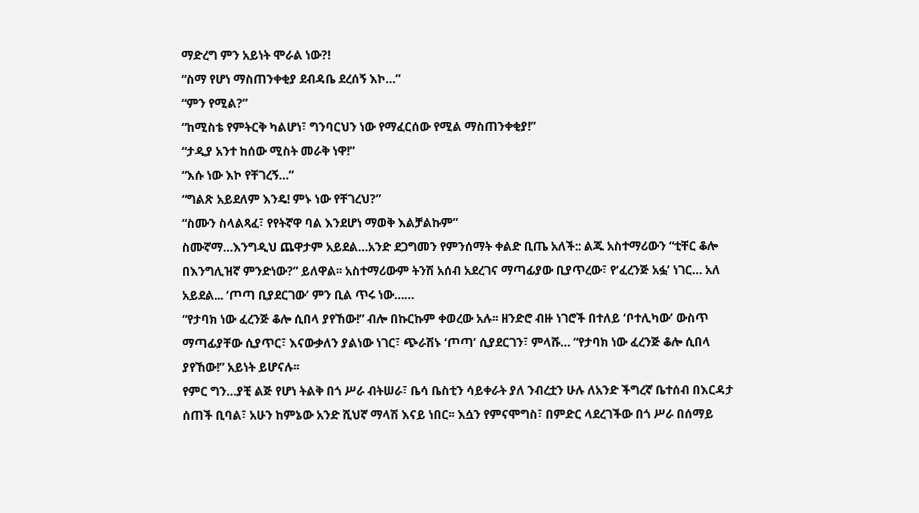ማድረግ ምን አይነት ሞራል ነው?!
“ስማ የሆነ ማስጠንቀቂያ ደብዳቤ ደረሰኝ እኮ…”
“ምን የሚል?”
“ከሚስቴ የምትርቅ ካልሆነ፣ ግንባርህን ነው የማፈርሰው የሚል ማስጠንቀቂያ!”
“ታዲያ አንተ ከሰው ሚስት መራቅ ነዋ!”
“እሱ ነው እኮ የቸገረኝ…”
“ግልጽ አይደለም እንዴ! ምኑ ነው የቸገረህ?”
“ስሙን ስላልጻፈ፣ የየትኛዋ ባል እንደሆነ ማወቅ እልቻልኩም”
ስሙኛማ…እንግዲህ ጨዋታም አይደል…አንድ ደጋግመን የምንሰማት ቀልድ ቢጤ አለች:: ልጁ አስተማሪውን “ቲቸር ቆሎ በእንግሊዝኛ ምንድነው?” ይለዋል፡፡ አስተማሪውም ትንሽ አሰብ አደረገና ማጣፊያው ቢያጥረው፣ የ‘ፈረንጅ አፏ’ ነገር… አለ አይደል... ‘ጦጣ ቢያደርገው’ ምን ቢል ጥሩ ነው……
“የታባክ ነው ፈረንጅ ቆሎ ሲበላ ያየኸው!” ብሎ በኩርኩም ቀወረው አሉ፡፡ ዘንድሮ ብዙ ነገሮች በተለይ ‘ቦተሊካው’ ውስጥ ማጣፊያቸው ሲያጥር፣ እናውቃለን ያልነው ነገር፣ ጭራሽኑ ‘ጦጣ’ ሲያደርገን፣ ምላሹ… “የታባክ ነው ፈረንጅ ቆሎ ሲበላ ያየኸው!” አይነት ይሆናሉ፡፡
የምር ግን…ያቺ ልጅ የሆነ ትልቅ በጎ ሥራ ብትሠራ፣ ቤሳ ቤስቲን ሳይቀራት ያለ ንብረቷን ሁሉ ለአንድ ችግረኛ ቤተሰብ በእርዳታ ሰጠች ቢባል፣ አሁን ከምኔው አንድ ሺህኛ ማላሽ እናይ ነበር፡፡ እሷን የምናሞግስ፣ በምድር ላደረገችው በጎ ሥራ በሰማይ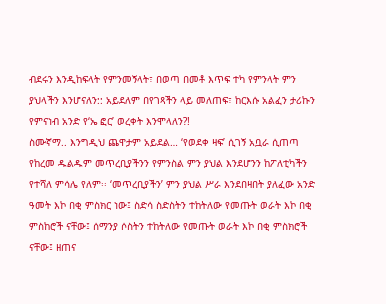ብደሩን እንዲከፍላት የምንመኝላት፣ በወጣ በመቶ እጥፍ ተካ የምንላት ምን ያህላችን እንሆናለን:: አይደለም በየገጻችን ላይ መለጠፍ፣ ከርእሱ አልፈን ታሪኩን የምናነብ አንድ የ‘ኤ ፎር’ ወረቀት እንሞላለን?!
ስሙኛማ.. እንግዲህ ጨዋታም አይደል… ‘የወደቀ ዛፍ’ ሲገኝ አቧራ ሲጠጣ የከረመ ዱልዱም መጥረቢያችንን የምንስል ምን ያህል እንደሆንን ከፖለቲካችን የተሻለ ምሳሌ የለም፡፡ ‘መጥረቢያችን’ ምን ያህል ሥራ እንደበዛበት ያለፈው አንድ ዓመት እኮ በቂ ምስክር ነው፤ ስድሳ ስድስትን ተከትለው የመጡት ወራት እኮ በቂ ምስከሮች ናቸው፤ ሰማንያ ሶስትን ተከትለው የመጡት ወራት እኮ በቂ ምስክሮች ናቸው፤ ዘጠና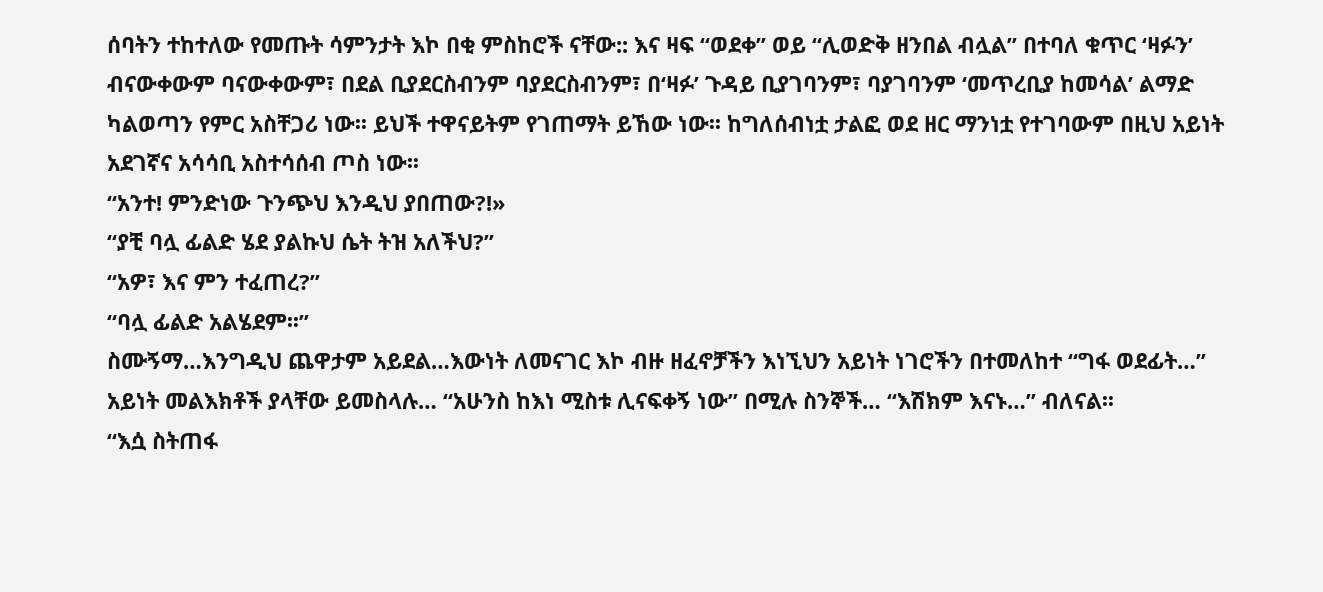ሰባትን ተከተለው የመጡት ሳምንታት እኮ በቂ ምስከሮች ናቸው:: እና ዛፍ “ወደቀ” ወይ “ሊወድቅ ዘንበል ብሏል” በተባለ ቁጥር ‘ዛፉን’ ብናውቀውም ባናውቀውም፣ በደል ቢያደርስብንም ባያደርስብንም፣ በ‘ዛፉ’ ጉዳይ ቢያገባንም፣ ባያገባንም ‘መጥረቢያ ከመሳል’ ልማድ ካልወጣን የምር አስቸጋሪ ነው፡፡ ይህች ተዋናይትም የገጠማት ይኸው ነው፡፡ ከግለሰብነቷ ታልፎ ወደ ዘር ማንነቷ የተገባውም በዚህ አይነት አደገኛና አሳሳቢ አስተሳሰብ ጦስ ነው፡፡
“አንተ! ምንድነው ጉንጭህ እንዲህ ያበጠው?!»
“ያቺ ባሏ ፊልድ ሄደ ያልኩህ ሴት ትዝ አለችህ?”
“አዎ፣ እና ምን ተፈጠረ?”
“ባሏ ፊልድ አልሄደም፡፡”
ስሙኝማ…እንግዲህ ጨዋታም አይደል…እውነት ለመናገር እኮ ብዙ ዘፈኖቻችን እነኚህን አይነት ነገሮችን በተመለከተ “ግፋ ወደፊት…” አይነት መልእክቶች ያላቸው ይመስላሉ… “አሁንስ ከእነ ሚስቱ ሊናፍቀኝ ነው” በሚሉ ስንኞች… “እሽክም እናኑ…” ብለናል፡፡
“እሷ ስትጠፋ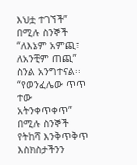እህቷ ተገኘች” በሚሉ ስንኞች “ለእኔም አምጪ፣ ለአንቺም ጠጪ” ስንል አንግተናል፡፡ “የወንፈሌው ጥጥ ተው አትንቀጥቀጥ” በሚሉ ስንኞች የትከሻ እንቅጥቅጥ እስክስታችንን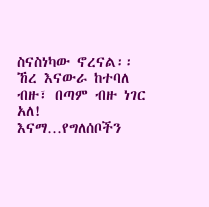ስናስነካው ኖረናል፡፡
ኸረ እናውራ ከተባለ ብዙ፣ በጣም ብዙ ነገር አለ! እናማ…የግለሰቦችን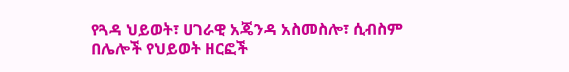የጓዳ ህይወት፣ ሀገራዊ አጄንዳ አስመስሎ፣ ሲብስም በሌሎች የህይወት ዘርፎች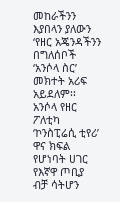መከራችንን እያበላን ያለውን ‘የዘር አጄንዳችንን በግለሰቦች ‘አንሶላ ስር’ መክተት አሪፍ አይደለም፡፡ አንሶላ የዘር ፖለቲካ ‘ኮንስፒሬሲ ቲየሪ’ ዋና ክፍል የሆነባት ሀገር የእኛዋ ጦቢያ ብቻ ሳትሆን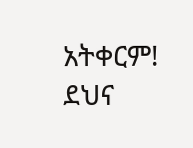አትቀርም!
ደህና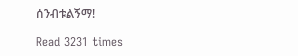ሰንብቱልኝማ!

Read 3231 times